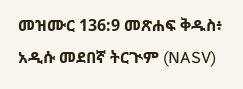መዝሙር 136:9 መጽሐፍ ቅዱስ፥ አዲሱ መደበኛ ትርጒም (NASV)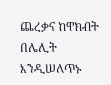ጨረቃና ከዋክብት በሌሊት እንዲሠለጥኑ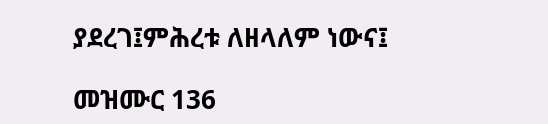ያደረገ፤ምሕረቱ ለዘላለም ነውና፤

መዝሙር 136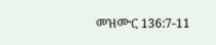መዝሙር 136:7-11